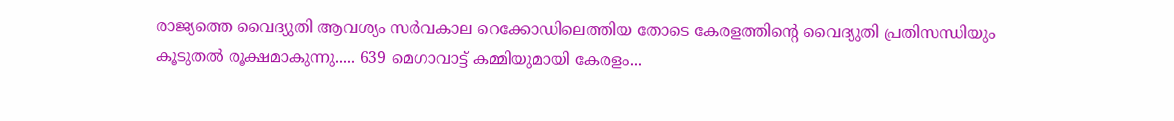രാജ്യത്തെ വൈദ്യുതി ആവശ്യം സർവകാല റെക്കോഡിലെത്തിയ തോടെ കേരളത്തിന്റെ വൈദ്യുതി പ്രതിസന്ധിയും കൂടുതൽ രൂക്ഷമാകുന്നു..... 639 മെഗാവാട്ട് കമ്മിയുമായി കേരളം...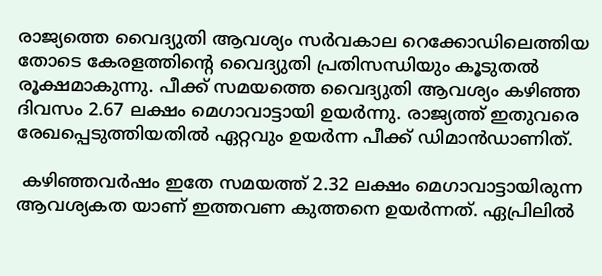രാജ്യത്തെ വൈദ്യുതി ആവശ്യം സർവകാല റെക്കോഡിലെത്തിയ തോടെ കേരളത്തിന്റെ വൈദ്യുതി പ്രതിസന്ധിയും കൂടുതൽ രൂക്ഷമാകുന്നു. പീക്ക് സമയത്തെ വൈദ്യുതി ആവശ്യം കഴിഞ്ഞ ദിവസം 2.67 ലക്ഷം മെഗാവാട്ടായി ഉയർന്നു. രാജ്യത്ത് ഇതുവരെ രേഖപ്പെടുത്തിയതിൽ ഏറ്റവും ഉയർന്ന പീക്ക് ഡിമാൻഡാണിത്.

 കഴിഞ്ഞവർഷം ഇതേ സമയത്ത് 2.32 ലക്ഷം മെഗാവാട്ടായിരുന്ന ആവശ്യകത യാണ് ഇത്തവണ കുത്തനെ ഉയർന്നത്. ഏപ്രിലിൽ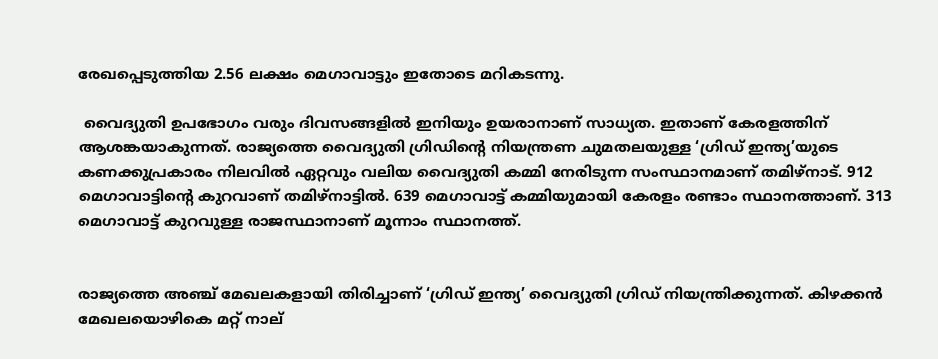രേഖപ്പെടുത്തിയ 2.56 ലക്ഷം മെഗാവാട്ടും ഇതോടെ മറികടന്നു.

 വൈദ്യുതി ഉപഭോഗം വരും ദിവസങ്ങളിൽ ഇനിയും ഉയരാനാണ് സാധ്യത. ഇതാണ് കേരളത്തിന് ആശങ്കയാകുന്നത്. രാജ്യത്തെ വൈദ്യുതി ഗ്രിഡിന്റെ നിയന്ത്രണ ചുമതലയുള്ള ‘ഗ്രിഡ് ഇന്ത്യ’യുടെ കണക്കുപ്രകാരം നിലവിൽ ഏറ്റവും വലിയ വൈദ്യുതി കമ്മി നേരിടുന്ന സംസ്ഥാനമാണ് തമിഴ്‌നാട്. 912 മെഗാവാട്ടിന്റെ കുറവാണ് തമിഴ്‌നാട്ടിൽ. 639 മെഗാവാട്ട് കമ്മിയുമായി കേരളം രണ്ടാം സ്ഥാനത്താണ്. 313 മെഗാവാട്ട് കുറവുള്ള രാജസ്ഥാനാണ് മൂന്നാം സ്ഥാനത്ത്.


രാജ്യത്തെ അഞ്ച് മേഖലകളായി തിരിച്ചാണ് ‘ഗ്രിഡ് ഇന്ത്യ’ വൈദ്യുതി ഗ്രിഡ് നിയന്ത്രിക്കുന്നത്. കിഴക്കൻ മേഖലയൊഴികെ മറ്റ് നാല്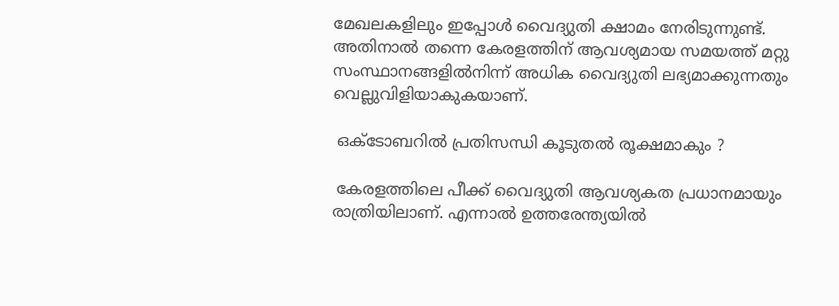മേഖലകളിലും ഇപ്പോൾ വൈദ്യുതി ക്ഷാമം നേരിടുന്നുണ്ട്. അതിനാൽ തന്നെ കേരളത്തിന് ആവശ്യമായ സമയത്ത് മറ്റു സംസ്ഥാനങ്ങളിൽനിന്ന് അധിക വൈദ്യുതി ലഭ്യമാക്കുന്നതും വെല്ലുവിളിയാകുകയാണ്.

 ഒക്ടോബറിൽ പ്രതിസന്ധി കൂടുതൽ രൂക്ഷമാകും ?

 കേരളത്തിലെ പീക്ക് വൈദ്യുതി ആവശ്യകത പ്രധാനമായും രാത്രിയിലാണ്. എന്നാൽ ഉത്തരേന്ത്യയിൽ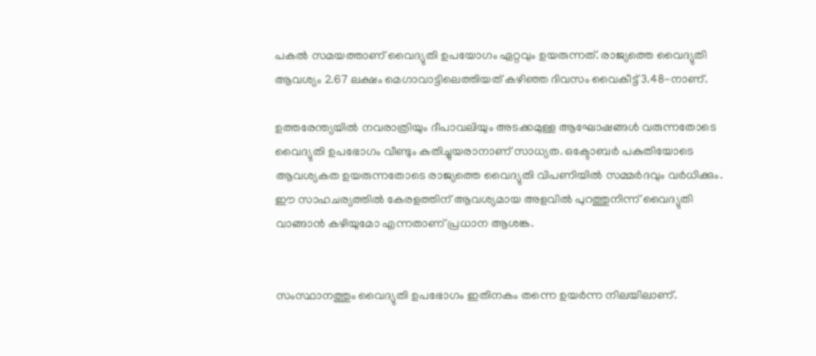പകൽ സമയത്താണ് വൈദ്യുതി ഉപയോഗം ഏറ്റവും ഉയരുന്നത്. രാജ്യത്തെ വൈദ്യുതി ആവശ്യം 2.67 ലക്ഷം മെഗാവാട്ടിലെത്തിയത് കഴിഞ്ഞ ദിവസം വൈകീട്ട് 3.48-നാണ്.

ഉത്തരേന്ത്യയിൽ നവരാത്രിയും ദീപാവലിയും അടക്കമുള്ള ആഘോഷങ്ങൾ വരുന്നതോടെ വൈദ്യുതി ഉപഭോഗം വീണ്ടും കുതിച്ചുയരാനാണ് സാധ്യത. ഒക്ടോബർ പകുതിയോടെ ആവശ്യകത ഉയരുന്നതോടെ രാജ്യത്തെ വൈദ്യുതി വിപണിയിൽ സമ്മർദവും വർധിക്കും. ഈ സാഹചര്യത്തിൽ കേരളത്തിന് ആവശ്യമായ അളവിൽ പുറത്തുനിന്ന് വൈദ്യുതി വാങ്ങാൻ കഴിയുമോ എന്നതാണ് പ്രധാന ആശങ്ക.


സംസ്ഥാനത്തും വൈദ്യുതി ഉപഭോഗം ഇതിനകം തന്നെ ഉയർന്ന നിലയിലാണ്.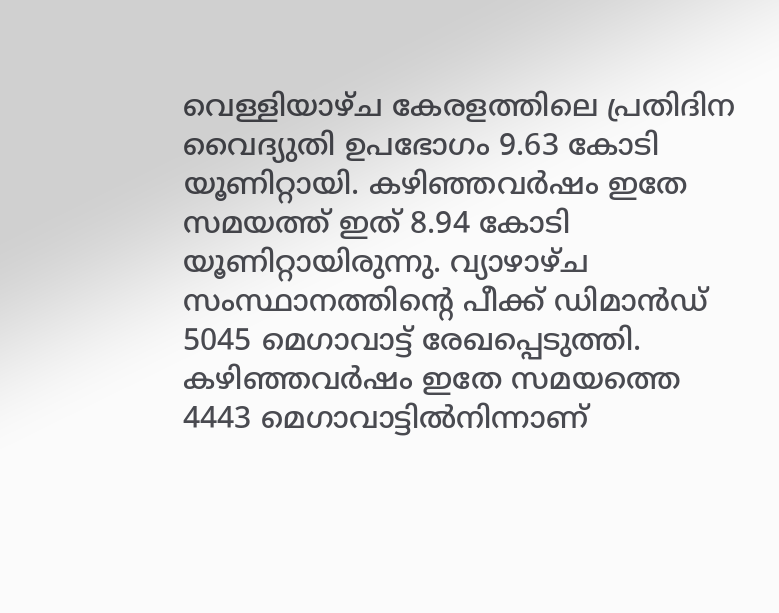വെള്ളിയാഴ്ച കേരളത്തിലെ പ്രതിദിന വൈദ്യുതി ഉപഭോഗം 9.63 കോടി യൂണിറ്റായി. കഴിഞ്ഞവർഷം ഇതേ സമയത്ത് ഇത് 8.94 കോടി യൂണിറ്റായിരുന്നു. വ്യാഴാഴ്ച സംസ്ഥാനത്തിന്റെ പീക്ക് ഡിമാൻഡ് 5045 മെഗാവാട്ട് രേഖപ്പെടുത്തി. കഴിഞ്ഞവർഷം ഇതേ സമയത്തെ 4443 മെഗാവാട്ടിൽനിന്നാണ്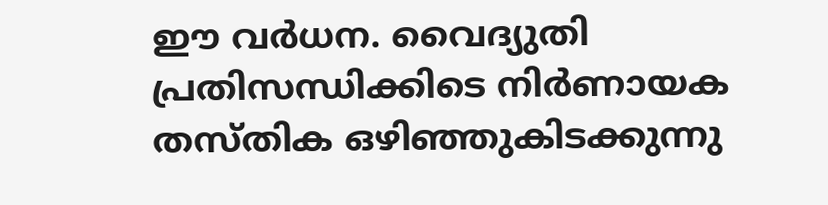ഈ വർധന. വൈദ്യുതി പ്രതിസന്ധിക്കിടെ നിർണായക തസ്തിക ഒഴിഞ്ഞുകിടക്കുന്നു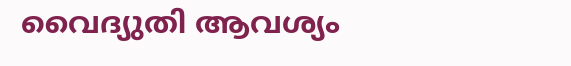വൈദ്യുതി ആവശ്യം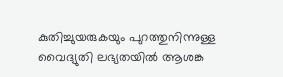കുതിച്ചുയരുകയും പുറത്തുനിന്നുള്ള വൈദ്യുതി ലഭ്യതയിൽ ആശങ്ക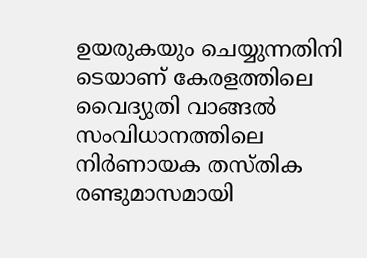ഉയരുകയും ചെയ്യുന്നതിനി ടെയാണ് കേരളത്തിലെ വൈദ്യുതി വാങ്ങൽ സംവിധാനത്തിലെ നിർണായക തസ്തിക രണ്ടുമാസമായി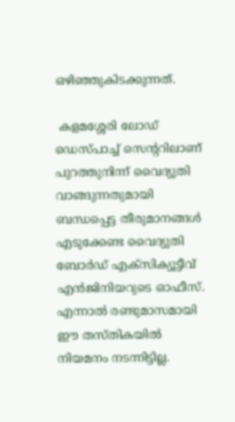ഒഴിഞ്ഞുകിടക്കുന്നത്.

 കളമശ്ശേരി ലോഡ് ഡെസ്പാച്ച് സെന്ററിലാണ് പുറത്തുനിന്ന് വൈദ്യുതി വാങ്ങുന്നതുമായി ബന്ധപ്പെട്ട തീരുമാനങ്ങൾ എടുക്കേണ്ട വൈദ്യുതി ബോർഡ് എക്‌സിക്യൂട്ടീവ് എൻജിനിയറുടെ ഓഫീസ്. എന്നാൽ രണ്ടുമാസമായി ഈ തസ്തികയിൽ നിയമനം നടന്നിട്ടില്ല.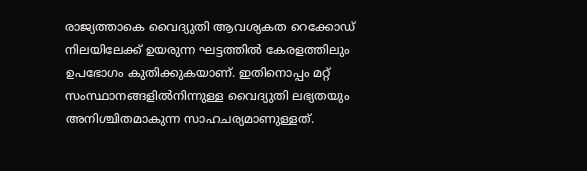രാജ്യത്താകെ വൈദ്യുതി ആവശ്യകത റെക്കോഡ് നിലയിലേക്ക് ഉയരുന്ന ഘട്ടത്തിൽ കേരളത്തിലും ഉപഭോഗം കുതിക്കുകയാണ്. ഇതിനൊപ്പം മറ്റ് സംസ്ഥാനങ്ങളിൽനിന്നുള്ള വൈദ്യുതി ലഭ്യതയും അനിശ്ചിതമാകുന്ന സാഹചര്യമാണുള്ളത്.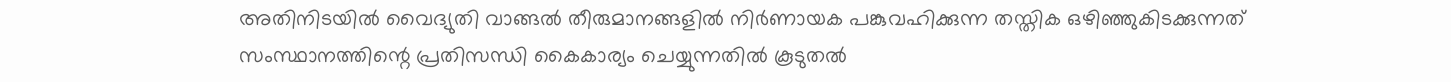അതിനിടയിൽ വൈദ്യുതി വാങ്ങൽ തീരുമാനങ്ങളിൽ നിർണായക പങ്കുവഹിക്കുന്ന തസ്തിക ഒഴിഞ്ഞുകിടക്കുന്നത് സംസ്ഥാനത്തിന്റെ പ്രതിസന്ധി കൈകാര്യം ചെയ്യുന്നതിൽ കൂടുതൽ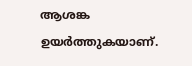ആശങ്ക ഉയർത്തുകയാണ്.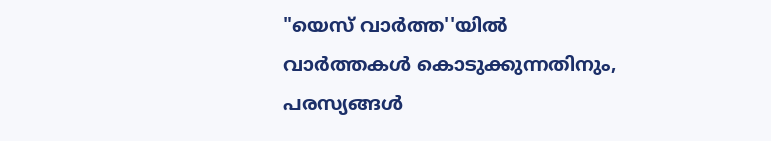"യെസ് വാർത്ത''യിൽ
വാർത്തകൾ കൊടുക്കുന്നതിനും,
പരസ്യങ്ങൾ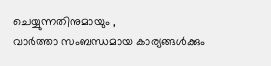ചെയ്യുന്നതിനുമായും ,
വാർത്താ സംബന്ധമായ കാര്യങ്ങൾക്കും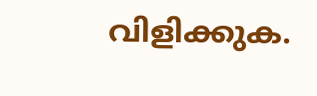വിളിക്കുക.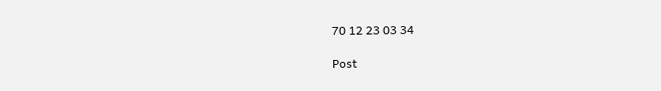70 12 23 03 34

Post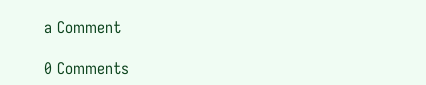a Comment

0 Comments